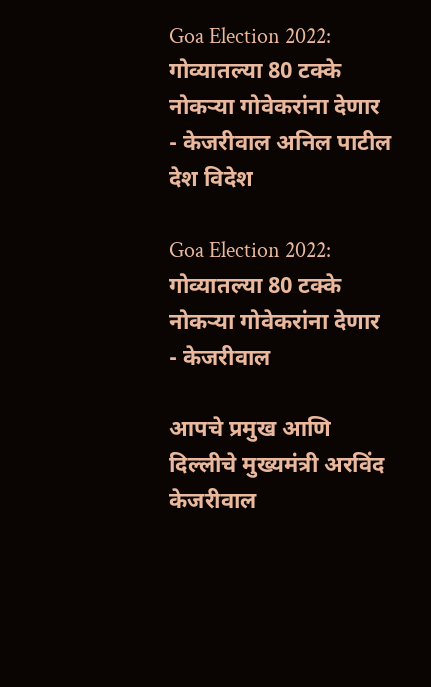Goa Election 2022: गोव्यातल्या 80 टक्के नोकऱ्या गोवेकरांना देणार - केजरीवाल अनिल पाटील
देश विदेश

Goa Election 2022: गोव्यातल्या 80 टक्के नोकऱ्या गोवेकरांना देणार - केजरीवाल

आपचे प्रमुख आणि दिल्लीचे मुख्यमंत्री अरविंद केजरीवाल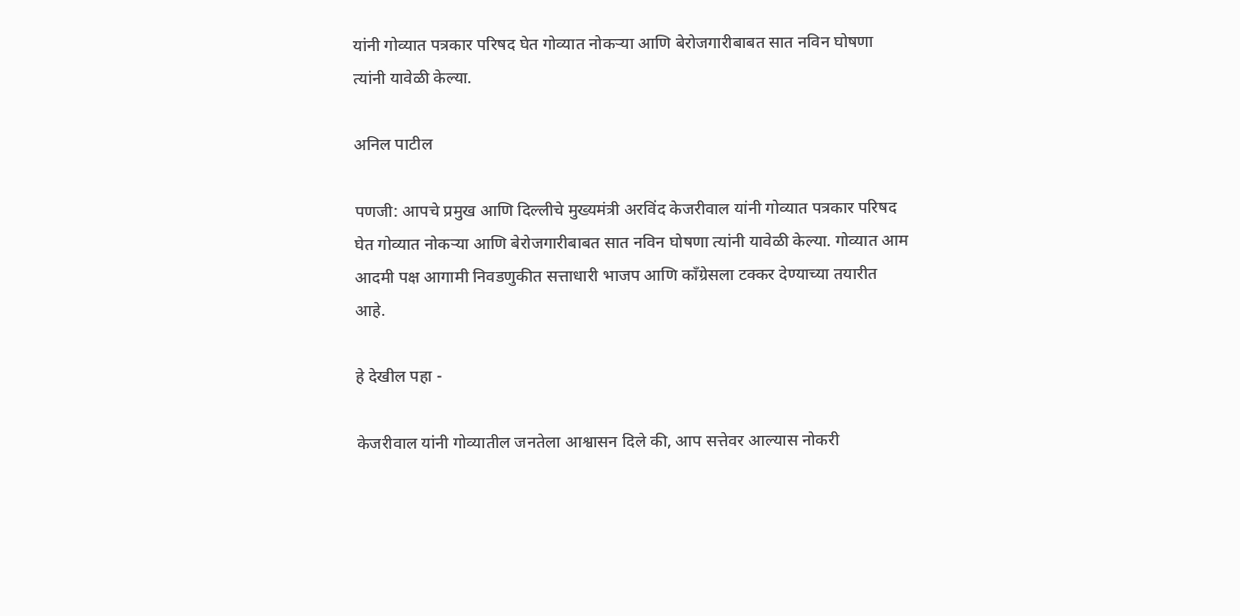यांनी गोव्यात पत्रकार परिषद घेत गोव्यात नोकऱ्या आणि बेरोजगारीबाबत सात नविन घोषणा त्यांनी यावेळी केल्या.

अनिल पाटील

पणजी: आपचे प्रमुख आणि दिल्लीचे मुख्यमंत्री अरविंद केजरीवाल यांनी गोव्यात पत्रकार परिषद घेत गोव्यात नोकऱ्या आणि बेरोजगारीबाबत सात नविन घोषणा त्यांनी यावेळी केल्या. गोव्यात आम आदमी पक्ष आगामी निवडणुकीत सत्ताधारी भाजप आणि काँग्रेसला टक्कर देण्याच्या तयारीत आहे.

हे देखील पहा -

केजरीवाल यांनी गोव्यातील जनतेला आश्वासन दिले की, आप सत्तेवर आल्यास नोकरी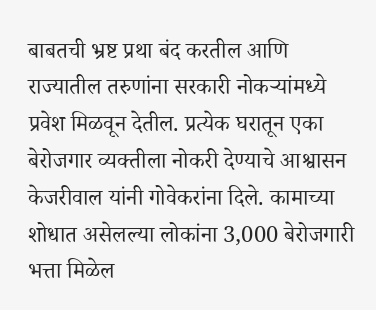बाबतची भ्रष्ट प्रथा बंद करतील आणि राज्यातील तरुणांना सरकारी नोकऱ्यांमध्ये प्रवेश मिळवून देतील. प्रत्येक घरातून एका बेरोजगार व्यक्तीला नोकरी देण्याचे आश्वासन केजरीवाल यांनी गोवेकरांना दिले. कामाच्या शोधात असेलल्या लोकांना 3,000 बेरोजगारी भत्ता मिळेल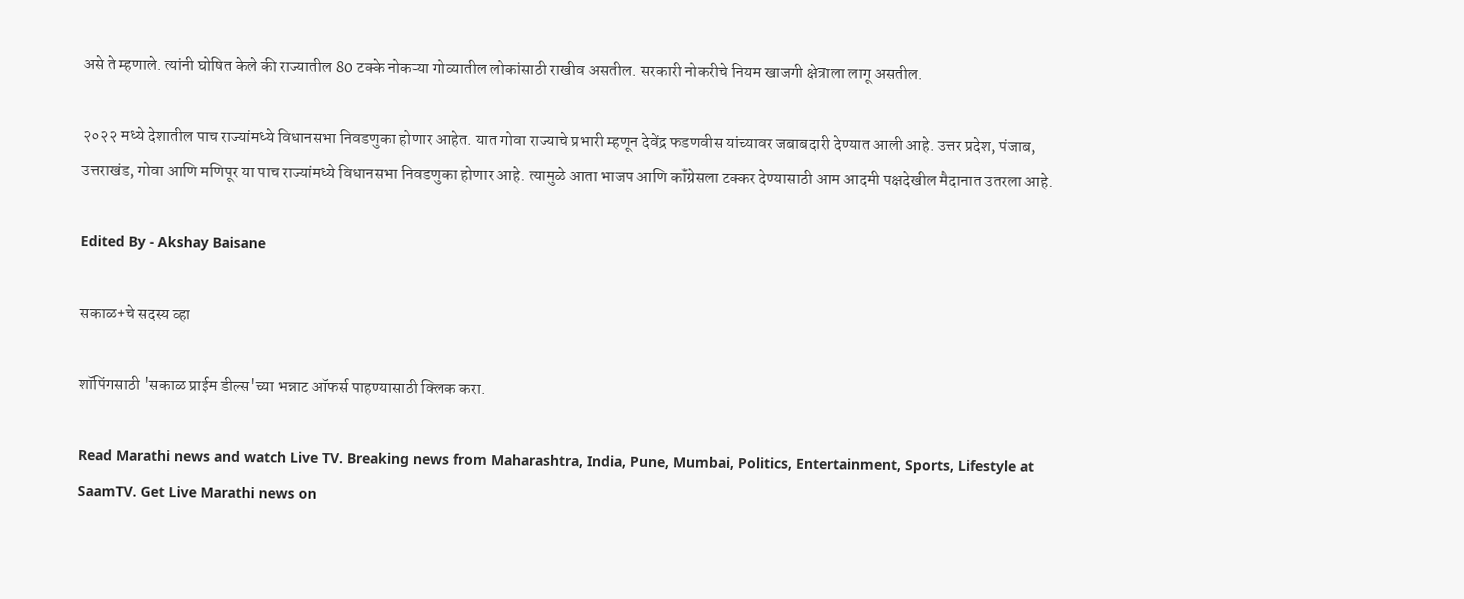असे ते म्हणाले. त्यांनी घोषित केले की राज्यातील 80 टक्के नोकऱ्या गोव्यातील लोकांसाठी राखीव असतील. सरकारी नोकरीचे नियम खाजगी क्षेत्राला लागू असतील.

२०२२ मध्ये देशातील पाच राज्यांमध्ये विधानसभा निवडणुका होणार आहेत. यात गोवा राज्याचे प्रभारी म्हणून देवेंद्र फडणवीस यांच्यावर जबाबदारी देण्यात आली आहे. उत्तर प्रदेश, पंजाब, उत्तराखंड, गोवा आणि मणिपूर या पाच राज्यांमध्ये विधानसभा निवडणुका होणार आहे. त्यामुळे आता भाजप आणि कॉंग्रेसला टक्कर देण्यासाठी आम आदमी पक्षदेखील मैदानात उतरला आहे.

Edited By - Akshay Baisane

सकाळ+चे सदस्य व्हा

शॉपिंगसाठी 'सकाळ प्राईम डील्स'च्या भन्नाट ऑफर्स पाहण्यासाठी क्लिक करा.

Read Marathi news and watch Live TV. Breaking news from Maharashtra, India, Pune, Mumbai, Politics, Entertainment, Sports, Lifestyle at SaamTV. Get Live Marathi news on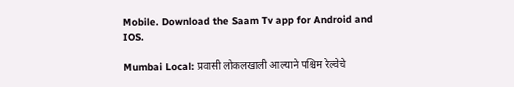Mobile. Download the Saam Tv app for Android and IOS.

Mumbai Local: प्रवासी लोकलखाली आल्याने पश्चिम रेल्वेचे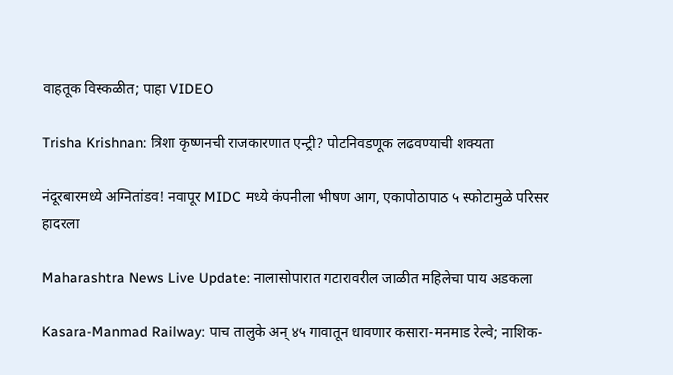वाहतूक विस्कळीत; पाहा VIDEO

Trisha Krishnan: त्रिशा कृष्णनची राजकारणात एन्ट्री? पोटनिवडणूक लढवण्याची शक्यता

नंदूरबारमध्ये अग्नितांडव! नवापूर MIDC मध्ये कंपनीला भीषण आग, एकापोठापाठ ५ स्फोटामुळे परिसर हादरला

Maharashtra News Live Update: नालासोपारात गटारावरील जाळीत महिलेचा पाय अडकला

Kasara-Manmad Railway: पाच तालुके अन् ४५ गावातून धावणार कसारा-मनमाड रेल्वे; नाशिक-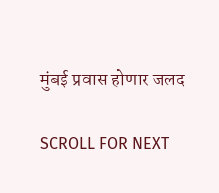मुंबई प्रवास होणार जलद

SCROLL FOR NEXT